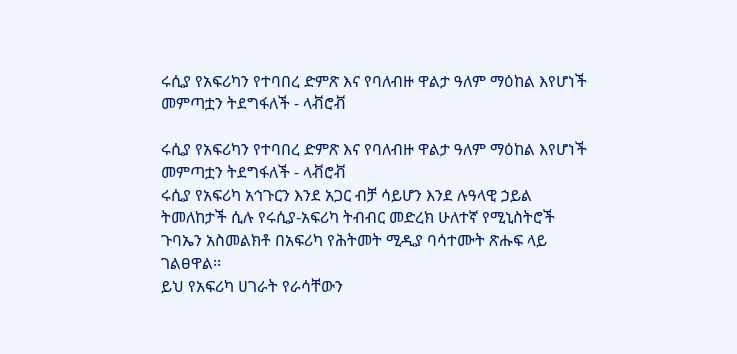ሩሲያ የአፍሪካን የተባበረ ድምጽ እና የባለብዙ ዋልታ ዓለም ማዕከል እየሆነች መምጣቷን ትደግፋለች - ላቭሮቭ

ሩሲያ የአፍሪካን የተባበረ ድምጽ እና የባለብዙ ዋልታ ዓለም ማዕከል እየሆነች መምጣቷን ትደግፋለች - ላቭሮቭ
ሩሲያ የአፍሪካ አኅጉርን እንደ አጋር ብቻ ሳይሆን እንደ ሉዓላዊ ኃይል ትመለከታች ሲሉ የሩሲያ-አፍሪካ ትብብር መድረክ ሁለተኛ የሚኒስትሮች ጉባኤን አስመልክቶ በአፍሪካ የሕትመት ሚዲያ ባሳተሙት ጽሑፍ ላይ ገልፀዋል፡፡
ይህ የአፍሪካ ሀገራት የራሳቸውን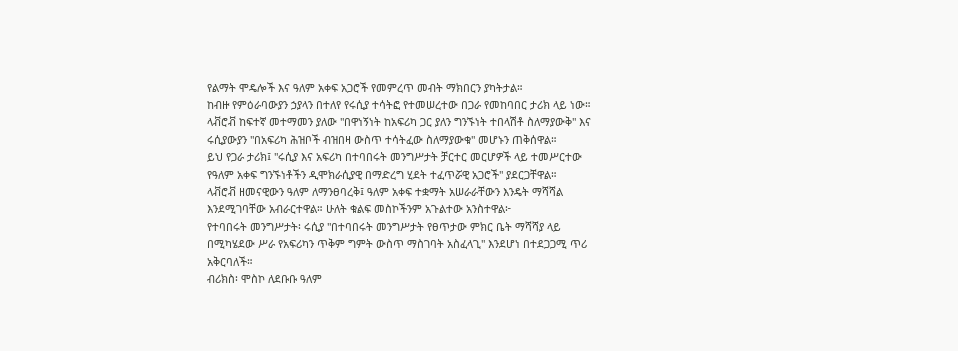የልማት ሞዴሎች እና ዓለም አቀፍ አጋሮች የመምረጥ መብት ማክበርን ያካትታል።
ከብዙ የምዕራባውያን ኃያላን በተለየ የሩሲያ ተሳትፎ የተመሠረተው በጋራ የመከባበር ታሪክ ላይ ነው። ላቭሮቭ ከፍተኛ መተማመን ያለው "በዋነኝነት ከአፍሪካ ጋር ያለን ግንኙነት ተበላሽቶ ስለማያውቅ" እና ሩሲያውያን "በአፍሪካ ሕዝቦች ብዝበዛ ውስጥ ተሳትፈው ስለማያውቁ" መሆኑን ጠቅሰዋል።
ይህ የጋራ ታሪክ፤ "ሩሲያ እና አፍሪካ በተባበሩት መንግሥታት ቻርተር መርሆዎች ላይ ተመሥርተው የዓለም አቀፍ ግንኙነቶችን ዲሞክራሲያዊ በማድረግ ሂደት ተፈጥሯዊ አጋሮች" ያደርጋቸዋል።
ላቭሮቭ ዘመናዊውን ዓለም ለማንፀባረቅ፤ ዓለም አቀፍ ተቋማት አሠራራቸውን እንዴት ማሻሻል እንደሚገባቸው አብራርተዋል። ሁለት ቁልፍ መስኮችንም አጉልተው አንስተዋል፦
የተባበሩት መንግሥታት፡ ሩሲያ "በተባበሩት መንግሥታት የፀጥታው ምክር ቤት ማሻሻያ ላይ በሚካሄደው ሥራ የአፍሪካን ጥቅም ግምት ውስጥ ማስገባት አስፈላጊ" እንደሆነ በተደጋጋሚ ጥሪ አቅርባለች።
ብሪክስ፡ ሞስኮ ለደቡቡ ዓለም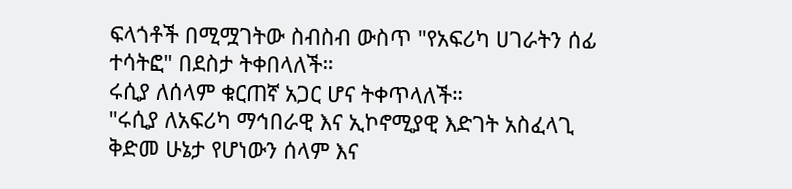ፍላጎቶች በሚሟገትው ስብስብ ውስጥ "የአፍሪካ ሀገራትን ሰፊ ተሳትፎ" በደስታ ትቀበላለች።
ሩሲያ ለሰላም ቁርጠኛ አጋር ሆና ትቀጥላለች።
"ሩሲያ ለአፍሪካ ማኅበራዊ እና ኢኮኖሚያዊ እድገት አስፈላጊ ቅድመ ሁኔታ የሆነውን ሰላም እና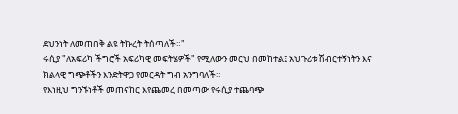ደህንነት ለመጠበቅ ልዩ ትኩረት ትሰጣለች።"
ሩሲያ "ለአፍሪካ ችግሮች አፍሪካዊ መፍትሄዎች" የሚለውን መርህ በመከተል፤ አህጉሪቱ ሽብርተኝነትን እና ክልላዊ ግጭቶችን እንድትዋጋ የመርዳት ግብ አንግባለች።
የእነዚህ ግንኙነቶች መጠናከር እየጨመረ በመጣው የሩሲያ ተጨባጭ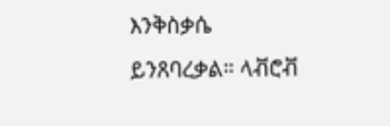እንቅስቃሴ ይንጸባረቃል። ላቭሮቭ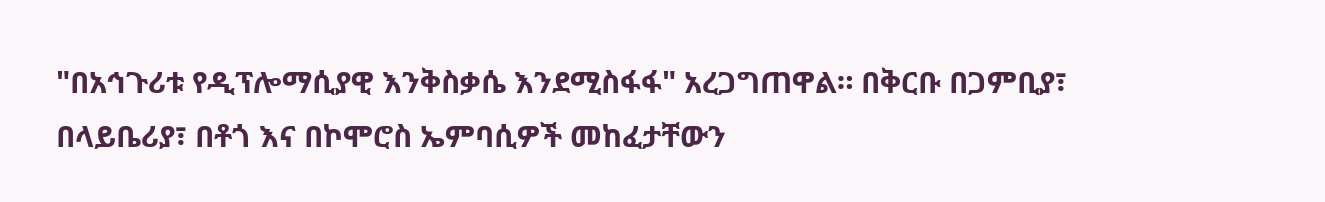"በአኅጉሪቱ የዲፕሎማሲያዊ እንቅስቃሴ እንደሚስፋፋ" አረጋግጠዋል። በቅርቡ በጋምቢያ፣ በላይቤሪያ፣ በቶጎ እና በኮሞሮስ ኤምባሲዎች መከፈታቸውን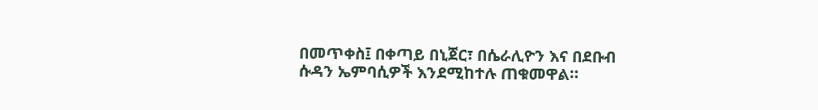በመጥቀስ፤ በቀጣይ በኒጀር፣ በሴራሊዮን እና በደቡብ ሱዳን ኤምባሲዎች እንደሚከተሉ ጠቁመዋል።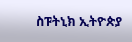ስፑትኒክ ኢትዮጵያ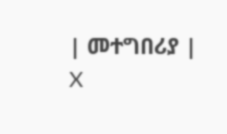| መተግበሪያ | X